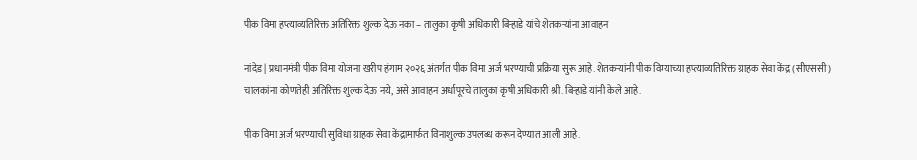पीक विमा हप्त्याव्यतिरिक्त अतिरिक्त शुल्क देऊ नका – तालुका कृषी अधिकारी बिऱ्हाडे यांचे शेतकऱ्यांना आवाहन

नांदेड| प्रधानमंत्री पीक विमा योजना खरीप हंगाम २०२६ अंतर्गत पीक विमा अर्ज भरण्याची प्रक्रिया सुरू आहे. शेतकऱ्यांनी पीक विम्याच्या हप्त्याव्यतिरिक्त ग्राहक सेवा केंद्र (सीएससी) चालकांना कोणतेही अतिरिक्त शुल्क देऊ नये, असे आवाहन अर्धापूरचे तालुका कृषी अधिकारी श्री. बिऱ्हाडे यांनी केले आहे.

पीक विमा अर्ज भरण्याची सुविधा ग्राहक सेवा केंद्रामार्फत विनाशुल्क उपलब्ध करून देण्यात आली आहे.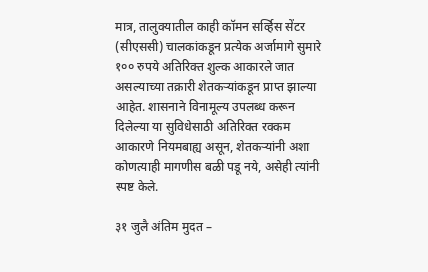मात्र, तालुक्यातील काही कॉमन सर्व्हिस सेंटर (सीएससी) चालकांकडून प्रत्येक अर्जामागे सुमारे १०० रुपये अतिरिक्त शुल्क आकारले जात असल्याच्या तक्रारी शेतकऱ्यांकडून प्राप्त झाल्या आहेत. शासनाने विनामूल्य उपलब्ध करून दिलेल्या या सुविधेसाठी अतिरिक्त रक्कम आकारणे नियमबाह्य असून, शेतकऱ्यांनी अशा कोणत्याही मागणीस बळी पडू नये, असेही त्यांनी स्पष्ट केले.

३१ जुलै अंतिम मुदत –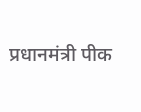प्रधानमंत्री पीक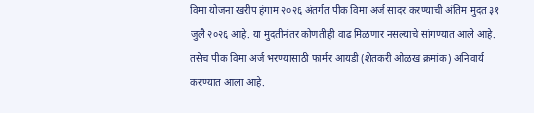विमा योजना खरीप हंगाम २०२६ अंतर्गत पीक विमा अर्ज सादर करण्याची अंतिम मुदत ३१ जुलै २०२६ आहे. या मुदतीनंतर कोणतीही वाढ मिळणार नसल्याचे सांगण्यात आले आहे. तसेच पीक विमा अर्ज भरण्यासाठी फार्मर आयडी (शेतकरी ओळख क्रमांक) अनिवार्य करण्यात आला आहे.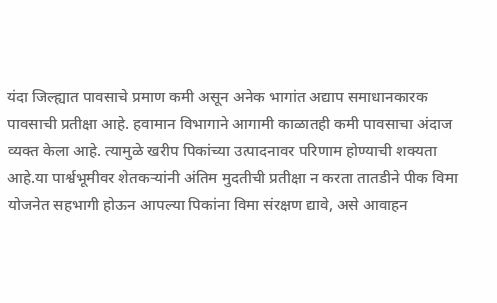यंदा जिल्ह्यात पावसाचे प्रमाण कमी असून अनेक भागांत अद्याप समाधानकारक पावसाची प्रतीक्षा आहे. हवामान विभागाने आगामी काळातही कमी पावसाचा अंदाज व्यक्त केला आहे. त्यामुळे खरीप पिकांच्या उत्पादनावर परिणाम होण्याची शक्यता आहे.या पार्श्वभूमीवर शेतकऱ्यांनी अंतिम मुदतीची प्रतीक्षा न करता तातडीने पीक विमा योजनेत सहभागी होऊन आपल्या पिकांना विमा संरक्षण द्यावे, असे आवाहन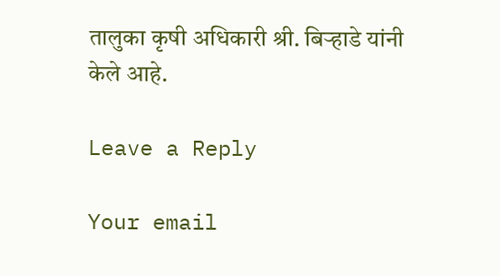तालुका कृषी अधिकारी श्री. बिऱ्हाडे यांनी केले आहे.

Leave a Reply

Your email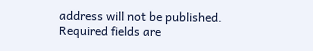address will not be published. Required fields are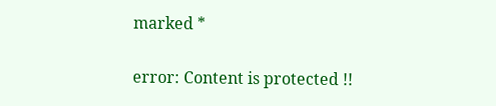marked *

error: Content is protected !!